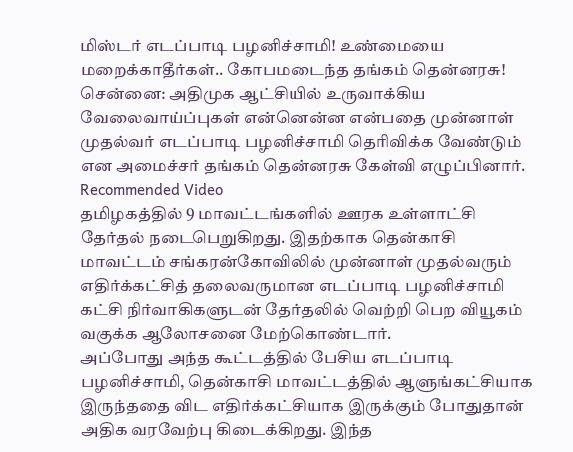மிஸ்டர் எடப்பாடி பழனிச்சாமி! உண்மையை மறைக்காதீர்கள்.. கோபமடைந்த தங்கம் தென்னரசு!
சென்னை: அதிமுக ஆட்சியில் உருவாக்கிய வேலைவாய்ப்புகள் என்னென்ன என்பதை முன்னாள் முதல்வர் எடப்பாடி பழனிச்சாமி தெரிவிக்க வேண்டும் என அமைச்சர் தங்கம் தென்னரசு கேள்வி எழுப்பினார்.
Recommended Video
தமிழகத்தில் 9 மாவட்டங்களில் ஊரக உள்ளாட்சி தேர்தல் நடைபெறுகிறது. இதற்காக தென்காசி மாவட்டம் சங்கரன்கோவிலில் முன்னாள் முதல்வரும் எதிர்க்கட்சித் தலைவருமான எடப்பாடி பழனிச்சாமி கட்சி நிர்வாகிகளுடன் தேர்தலில் வெற்றி பெற வியூகம் வகுக்க ஆலோசனை மேற்கொண்டார்.
அப்போது அந்த கூட்டத்தில் பேசிய எடப்பாடி பழனிச்சாமி, தென்காசி மாவட்டத்தில் ஆளுங்கட்சியாக இருந்ததை விட எதிர்க்கட்சியாக இருக்கும் போதுதான் அதிக வரவேற்பு கிடைக்கிறது. இந்த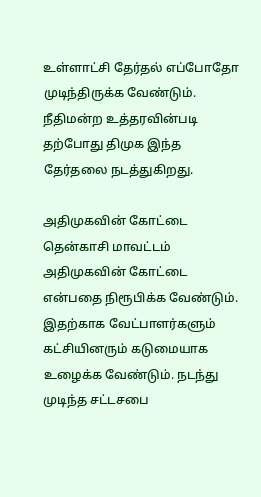உள்ளாட்சி தேர்தல் எப்போதோ முடிந்திருக்க வேண்டும். நீதிமன்ற உத்தரவின்படி தற்போது திமுக இந்த தேர்தலை நடத்துகிறது.

அதிமுகவின் கோட்டை
தென்காசி மாவட்டம் அதிமுகவின் கோட்டை என்பதை நிரூபிக்க வேண்டும். இதற்காக வேட்பாளர்களும் கட்சியினரும் கடுமையாக உழைக்க வேண்டும். நடந்து முடிந்த சட்டசபை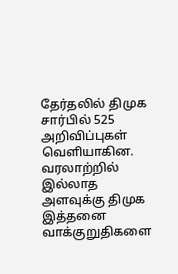தேர்தலில் திமுக சார்பில் 525 அறிவிப்புகள் வெளியாகின. வரலாற்றில் இல்லாத அளவுக்கு திமுக இத்தனை வாக்குறுதிகளை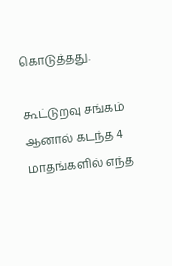கொடுத்தது.

கூட்டுறவு சங்கம்
ஆனால் கடந்த 4 மாதங்களில் எந்த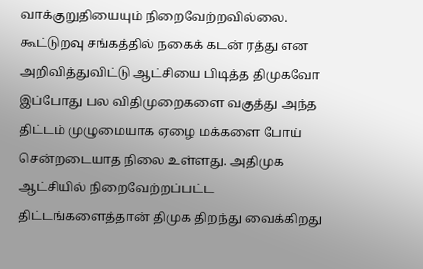வாக்குறுதியையும் நிறைவேற்றவில்லை. கூட்டுறவு சங்கத்தில் நகைக் கடன் ரத்து என அறிவித்துவிட்டு ஆட்சியை பிடித்த திமுகவோ இப்போது பல விதிமுறைகளை வகுத்து அந்த திட்டம் முழுமையாக ஏழை மக்களை போய் சென்றடையாத நிலை உள்ளது. அதிமுக ஆட்சியில் நிறைவேற்றப்பட்ட திட்டங்களைத்தான் திமுக திறந்து வைக்கிறது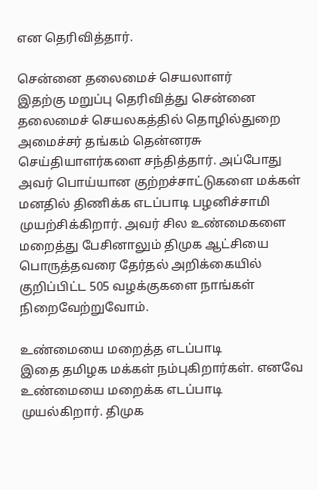என தெரிவித்தார்.

சென்னை தலைமைச் செயலாளர்
இதற்கு மறுப்பு தெரிவித்து சென்னை தலைமைச் செயலகத்தில் தொழில்துறை அமைச்சர் தங்கம் தென்னரசு செய்தியாளர்களை சந்தித்தார். அப்போது அவர் பொய்யான குற்றச்சாட்டுகளை மக்கள் மனதில் திணிக்க எடப்பாடி பழனிச்சாமி முயற்சிக்கிறார். அவர் சில உண்மைகளை மறைத்து பேசினாலும் திமுக ஆட்சியை பொருத்தவரை தேர்தல் அறிக்கையில் குறிப்பிட்ட 505 வழக்குகளை நாங்கள் நிறைவேற்றுவோம்.

உண்மையை மறைத்த எடப்பாடி
இதை தமிழக மக்கள் நம்புகிறார்கள். எனவே உண்மையை மறைக்க எடப்பாடி முயல்கிறார். திமுக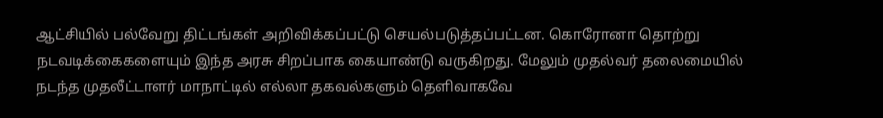ஆட்சியில் பல்வேறு திட்டங்கள் அறிவிக்கப்பட்டு செயல்படுத்தப்பட்டன. கொரோனா தொற்று நடவடிக்கைகளையும் இந்த அரசு சிறப்பாக கையாண்டு வருகிறது. மேலும் முதல்வர் தலைமையில் நடந்த முதலீட்டாளர் மாநாட்டில் எல்லா தகவல்களும் தெளிவாகவே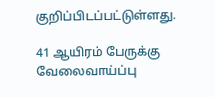குறிப்பிடப்பட்டுள்ளது.

41 ஆயிரம் பேருக்கு வேலைவாய்ப்பு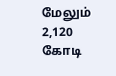மேலும் 2,120 கோடி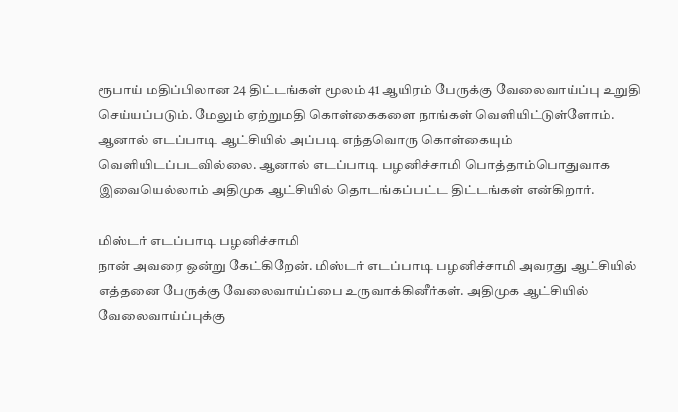ரூபாய் மதிப்பிலான 24 திட்டங்கள் மூலம் 41 ஆயிரம் பேருக்கு வேலைவாய்ப்பு உறுதி செய்யப்படும். மேலும் ஏற்றுமதி கொள்கைகளை நாங்கள் வெளியிட்டுள்ளோம். ஆனால் எடப்பாடி ஆட்சியில் அப்படி எந்தவொரு கொள்கையும் வெளியிடப்படவில்லை. ஆனால் எடப்பாடி பழனிச்சாமி பொத்தாம்பொதுவாக இவையெல்லாம் அதிமுக ஆட்சியில் தொடங்கப்பட்ட திட்டங்கள் என்கிறார்.

மிஸ்டர் எடப்பாடி பழனிச்சாமி
நான் அவரை ஒன்று கேட்கிறேன். மிஸ்டர் எடப்பாடி பழனிச்சாமி அவரது ஆட்சியில் எத்தனை பேருக்கு வேலைவாய்ப்பை உருவாக்கினீர்கள். அதிமுக ஆட்சியில் வேலைவாய்ப்புக்கு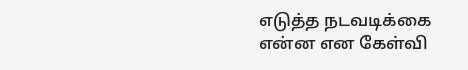எடுத்த நடவடிக்கை என்ன என கேள்வி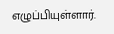எழுப்பியுள்ளார்.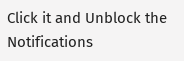Click it and Unblock the Notifications